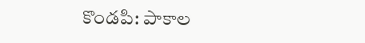కొండపి: పాకాల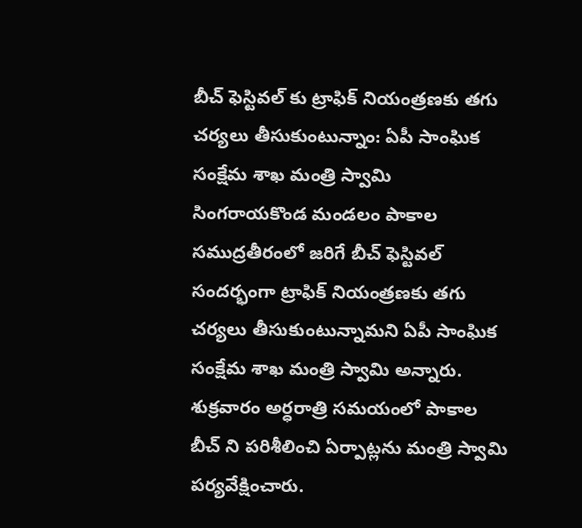బీచ్ ఫెస్టివల్ కు ట్రాఫిక్ నియంత్రణకు తగు చర్యలు తీసుకుంటున్నాం: ఏపీ సాంఘిక సంక్షేమ శాఖ మంత్రి స్వామి
సింగరాయకొండ మండలం పాకాల సముద్రతీరంలో జరిగే బీచ్ ఫెస్టివల్ సందర్భంగా ట్రాఫిక్ నియంత్రణకు తగు చర్యలు తీసుకుంటున్నామని ఏపీ సాంఘిక సంక్షేమ శాఖ మంత్రి స్వామి అన్నారు. శుక్రవారం అర్ధరాత్రి సమయంలో పాకాల బీచ్ ని పరిశీలించి ఏర్పాట్లను మంత్రి స్వామి పర్యవేక్షించారు.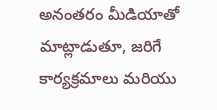అనంతరం మీడియాతో మాట్లాడుతూ, జరిగే కార్యక్రమాలు మరియు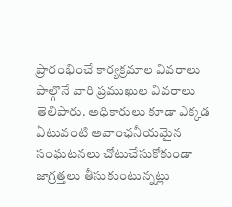ప్రారంభించే కార్యక్రమాల వివరాలు పాల్గొనే వారి ప్రముఖుల వివరాలు తెలిపారు. అధికారులు కూడా ఎక్కడ ఏటువంటి అవాంఛనీయమైన సంఘటనలు చోటుచేసుకోకుండా జాగ్రత్తలు తీసుకుంటున్నట్లు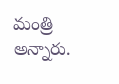మంత్రి అన్నారు.